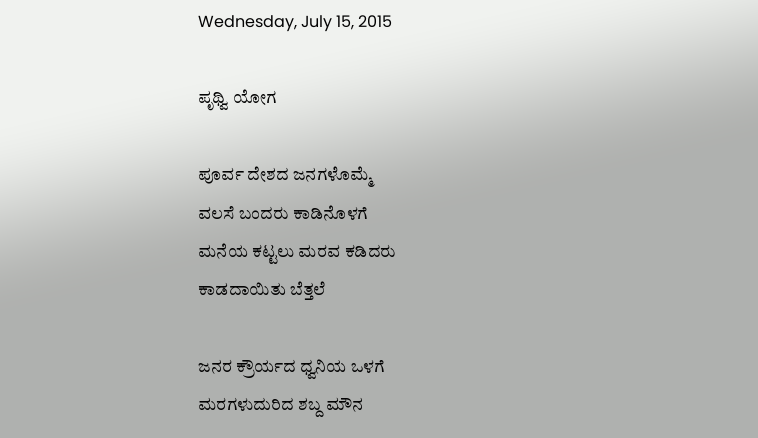Wednesday, July 15, 2015

ಪೃಥ್ವಿ ಯೋಗ

ಪೂರ್ವ ದೇಶದ ಜನಗಳೊಮ್ಮೆ
ವಲಸೆ ಬಂದರು ಕಾಡಿನೊಳಗೆ
ಮನೆಯ ಕಟ್ಟಲು ಮರವ ಕಡಿದರು
ಕಾಡದಾಯಿತು ಬೆತ್ತಲೆ

ಜನರ ಕ್ರೌರ್ಯದ ಧ್ವನಿಯ ಒಳಗೆ
ಮರಗಳುದುರಿದ ಶಬ್ದ ಮೌನ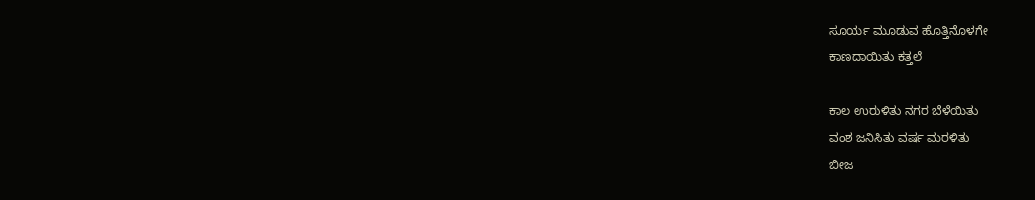ಸೂರ್ಯ ಮೂಡುವ ಹೊತ್ತಿನೊಳಗೇ
ಕಾಣದಾಯಿತು ಕತ್ತಲೆ

ಕಾಲ ಉರುಳಿತು ನಗರ ಬೆಳೆಯಿತು
ವಂಶ ಜನಿಸಿತು ವರ್ಷ ಮರಳಿತು
ಬೀಜ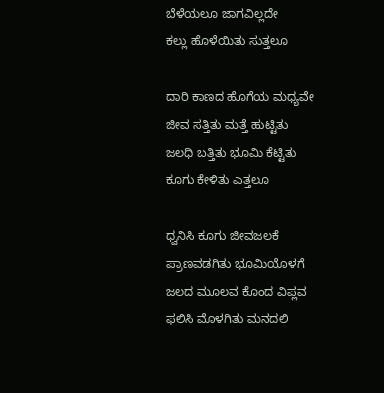ಬೆಳೆಯಲೂ ಜಾಗವಿಲ್ಲದೇ
ಕಲ್ಲು ಹೊಳೆಯಿತು ಸುತ್ತಲೂ

ದಾರಿ ಕಾಣದ ಹೊಗೆಯ ಮಧ್ಯವೇ
ಜೀವ ಸತ್ತಿತು ಮತ್ತೆ ಹುಟ್ಟಿತು
ಜಲಧಿ ಬತ್ತಿತು ಭೂಮಿ ಕೆಟ್ಟಿತು
ಕೂಗು ಕೇಳಿತು ಎತ್ತಲೂ

ಧ್ವನಿಸಿ ಕೂಗು ಜೀವಜಲಕೆ
ಪ್ರಾಣವಡಗಿತು ಭೂಮಿಯೊಳಗೆ
ಜಲದ ಮೂಲವ ಕೊಂದ ವಿಪ್ಲವ
ಫಲಿಸಿ ಮೊಳಗಿತು ಮನದಲಿ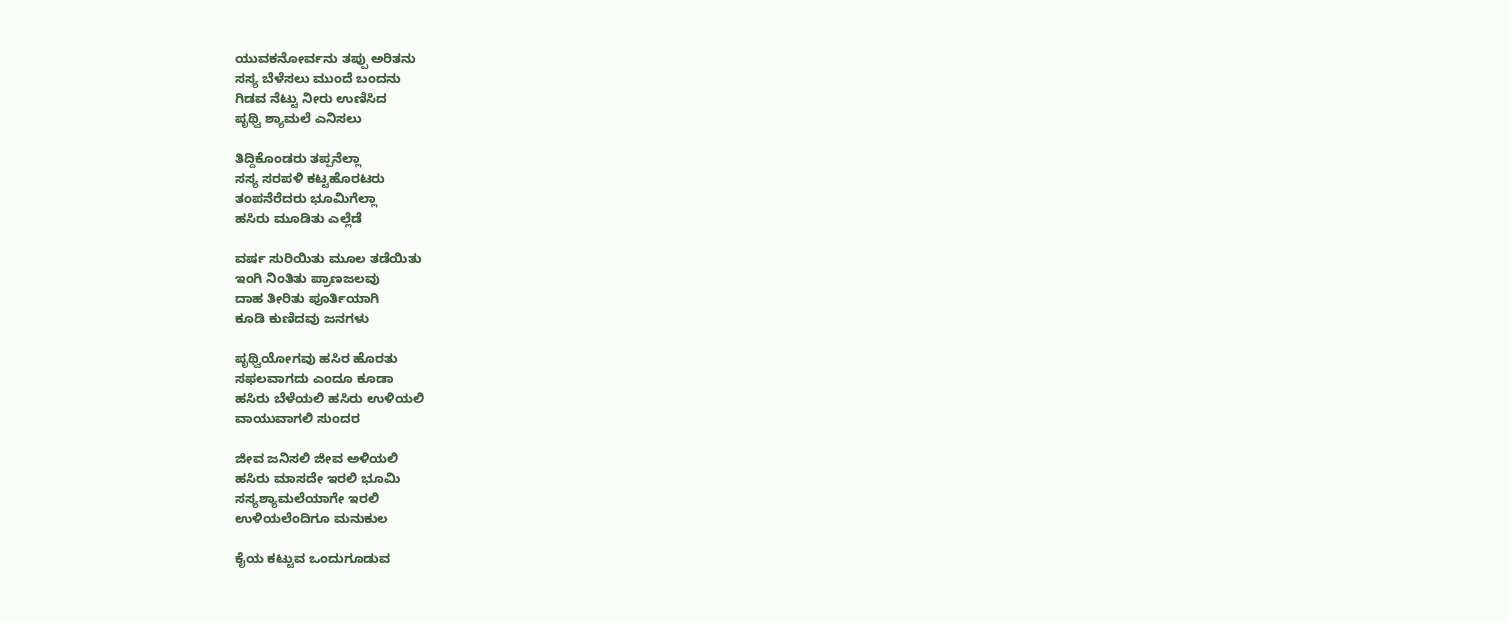ಯುವಕನೋರ್ವನು ತಪ್ಪು ಅರಿತನು
ಸಸ್ಯ ಬೆಳೆಸಲು ಮುಂದೆ ಬಂದನು
ಗಿಡವ ನೆಟ್ಟು ನೀರು ಉಣಿಸಿದ
ಪೃಥ್ವಿ ಶ್ಯಾಮಲೆ ಎನಿಸಲು

ತಿದ್ದಿಕೊಂಡರು ತಪ್ಪನೆಲ್ಲಾ
ಸಸ್ಯ ಸರಪಳಿ ಕಟ್ಟಹೊರಟರು
ತಂಪನೆರೆದರು ಭೂಮಿಗೆಲ್ಲಾ
ಹಸಿರು ಮೂಡಿತು ಎಲ್ಲೆಡೆ

ವರ್ಷ ಸುರಿಯಿತು ಮೂಲ ತಡೆಯಿತು
ಇಂಗಿ ನಿಂತಿತು ಪ್ರಾಣಜಲವು
ದಾಹ ತೀರಿತು ಪೂರ್ತಿಯಾಗಿ
ಕೂಡಿ ಕುಣಿದವು ಜನಗಳು

ಪೃಥ್ವಿಯೋಗವು ಹಸಿರ ಹೊರತು
ಸಫಲವಾಗದು ಎಂದೂ ಕೂಡಾ
ಹಸಿರು ಬೆಳೆಯಲಿ ಹಸಿರು ಉಳಿಯಲಿ
ವಾಯುವಾಗಲಿ ಸುಂದರ

ಜೀವ ಜನಿಸಲಿ ಜೀವ ಅಳಿಯಲಿ
ಹಸಿರು ಮಾಸದೇ ಇರಲಿ ಭೂಮಿ
ಸಸ್ಯಶ್ಯಾಮಲೆಯಾಗೇ ಇರಲಿ
ಉಳಿಯಲೆಂದಿಗೂ ಮನುಕುಲ

ಕೈಯ ಕಟ್ಟುವ ಒಂದುಗೂಡುವ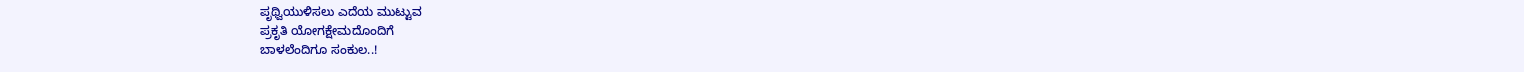ಪೃಥ್ವಿಯುಳಿಸಲು ಎದೆಯ ಮುಟ್ಟುವ
ಪ್ರಕೃತಿ ಯೋಗಕ್ಷೇಮದೊಂದಿಗೆ
ಬಾಳಲೆಂದಿಗೂ ಸಂಕುಲ..!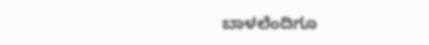ಬಾಳಲೆಂದಿಗೂ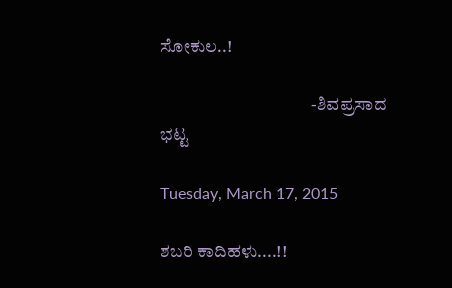ಸೋಕುಲ..!

                                           -ಶಿವಪ್ರಸಾದ ಭಟ್ಟ

Tuesday, March 17, 2015

ಶಬರಿ ಕಾದಿಹಳು....!!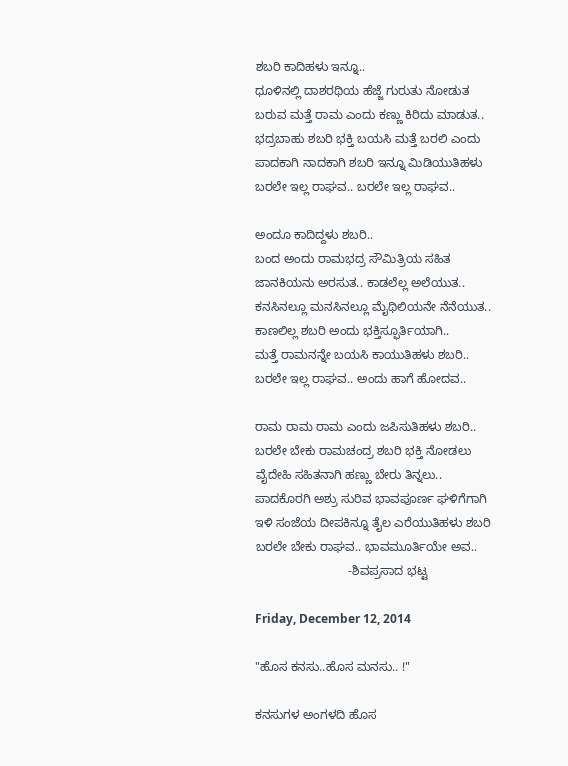ಶಬರಿ ಕಾದಿಹಳು ಇನ್ನೂ..
ಧೂಳಿನಲ್ಲಿ ದಾಶರಥಿಯ ಹೆಜ್ಜೆ ಗುರುತು ನೋಡುತ
ಬರುವ ಮತ್ತೆ ರಾಮ ಎಂದು ಕಣ್ಣು ಕಿರಿದು ಮಾಡುತ..
ಭದ್ರಬಾಹು ಶಬರಿ ಭಕ್ತಿ ಬಯಸಿ ಮತ್ತೆ ಬರಲಿ ಎಂದು
ಪಾದಕಾಗಿ ನಾದಕಾಗಿ ಶಬರಿ ಇನ್ನೂ ಮಿಡಿಯುತಿಹಳು
ಬರಲೇ ಇಲ್ಲ ರಾಘವ.. ಬರಲೇ ಇಲ್ಲ ರಾಘವ..

ಅಂದೂ ಕಾದಿದ್ದಳು ಶಬರಿ..
ಬಂದ ಅಂದು ರಾಮಭದ್ರ ಸೌಮಿತ್ರಿಯ ಸಹಿತ
ಜಾನಕಿಯನು ಅರಸುತ.. ಕಾಡಲೆಲ್ಲ ಅಲೆಯುತ..
ಕನಸಿನಲ್ಲೂ ಮನಸಿನಲ್ಲೂ ಮೈಥಿಲಿಯನೇ ನೆನೆಯುತ..
ಕಾಣಲಿಲ್ಲ ಶಬರಿ ಅಂದು ಭಕ್ತಿಸ್ಫೂರ್ತಿಯಾಗಿ..
ಮತ್ತೆ ರಾಮನನ್ನೇ ಬಯಸಿ ಕಾಯುತಿಹಳು ಶಬರಿ..
ಬರಲೇ ಇಲ್ಲ ರಾಘವ.. ಅಂದು ಹಾಗೆ ಹೋದವ..

ರಾಮ ರಾಮ ರಾಮ ಎಂದು ಜಪಿಸುತಿಹಳು ಶಬರಿ..
ಬರಲೇ ಬೇಕು ರಾಮಚಂದ್ರ ಶಬರಿ ಭಕ್ತಿ ನೋಡಲು
ವೈದೇಹಿ ಸಹಿತನಾಗಿ ಹಣ್ಣು ಬೇರು ತಿನ್ನಲು..
ಪಾದಕೊರಗಿ ಅಶ್ರು ಸುರಿವ ಭಾವಪೂರ್ಣ ಘಳಿಗೆಗಾಗಿ
ಇಳಿ ಸಂಜೆಯ ದೀಪಕಿನ್ನೂ ತೈಲ ಎರೆಯುತಿಹಳು ಶಬರಿ
ಬರಲೇ ಬೇಕು ರಾಘವ.. ಭಾವಮೂರ್ತಿಯೇ ಅವ..
                           -ಶಿವಪ್ರಸಾದ ಭಟ್ಟ

Friday, December 12, 2014

"ಹೊಸ ಕನಸು..ಹೊಸ ಮನಸು.. !"

ಕನಸುಗಳ ಅಂಗಳದಿ ಹೊಸ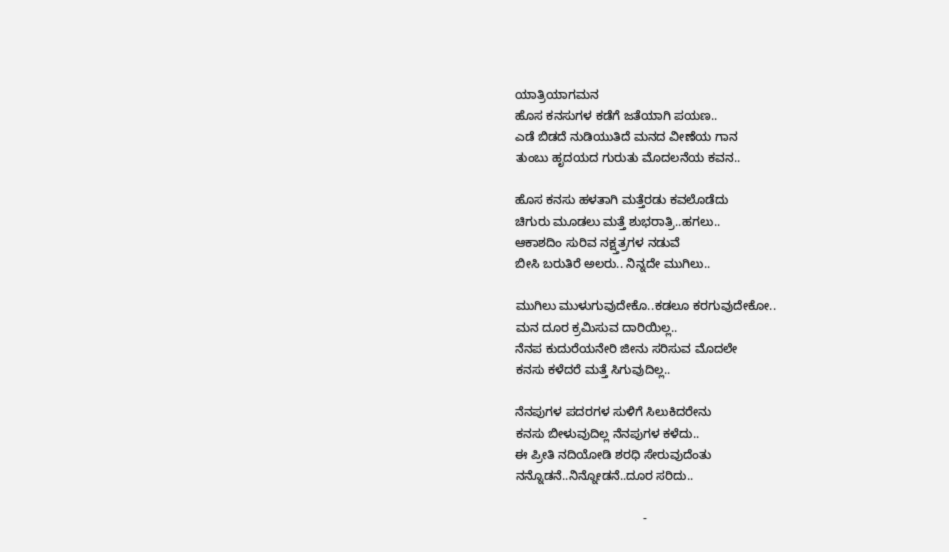ಯಾತ್ರಿಯಾಗಮನ
ಹೊಸ ಕನಸುಗಳ ಕಡೆಗೆ ಜತೆಯಾಗಿ ಪಯಣ..
ಎಡೆ ಬಿಡದೆ ನುಡಿಯುತಿದೆ ಮನದ ವೀಣೆಯ ಗಾನ
ತುಂಬು ಹೃದಯದ ಗುರುತು ಮೊದಲನೆಯ ಕವನ..

ಹೊಸ ಕನಸು ಹಳತಾಗಿ ಮತ್ತೆರಡು ಕವಲೊಡೆದು
ಚಿಗುರು ಮೂಡಲು ಮತ್ತೆ ಶುಭರಾತ್ರಿ..ಹಗಲು..
ಆಕಾಶದಿಂ ಸುರಿವ ನಕ್ಷ್ತತ್ರಗಳ ನಡುವೆ
ಬೀಸಿ ಬರುತಿರೆ ಅಲರು.. ನಿನ್ನದೇ ಮುಗಿಲು..

ಮುಗಿಲು ಮುಳುಗುವುದೇಕೊ..ಕಡಲೂ ಕರಗುವುದೇಕೋ..
ಮನ ದೂರ ಕ್ರಮಿಸುವ ದಾರಿಯಿಲ್ಲ..
ನೆನಪ ಕುದುರೆಯನೇರಿ ಜೀನು ಸರಿಸುವ ಮೊದಲೇ
ಕನಸು ಕಳೆದರೆ ಮತ್ತೆ ಸಿಗುವುದಿಲ್ಲ..

ನೆನಪುಗಳ ಪದರಗಳ ಸುಳಿಗೆ ಸಿಲುಕಿದರೇನು
ಕನಸು ಬೀಳುವುದಿಲ್ಲ ನೆನಪುಗಳ ಕಳೆದು..
ಈ ಪ್ರೀತಿ ನದಿಯೋಡಿ ಶರಧಿ ಸೇರುವುದೆಂತು
ನನ್ನೊಡನೆ..ನಿನ್ನೋಡನೆ..ದೂರ ಸರಿದು..

                                     -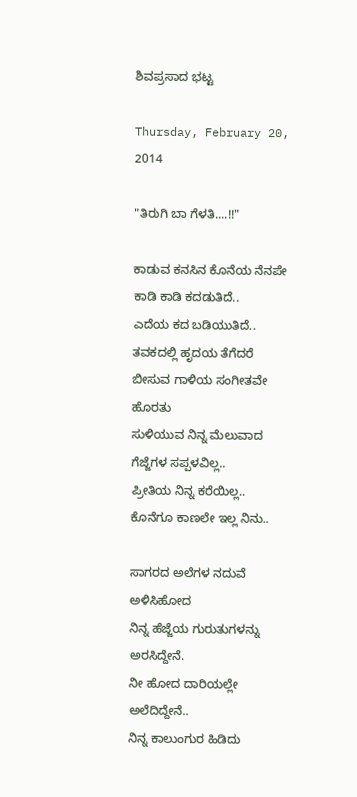ಶಿವಪ್ರಸಾದ ಭಟ್ಟ

Thursday, February 20, 2014

"ತಿರುಗಿ ಬಾ ಗೆಳತಿ....!!"

ಕಾಡುವ ಕನಸಿನ ಕೊನೆಯ ನೆನಪೇ
ಕಾಡಿ ಕಾಡಿ ಕದಡುತಿದೆ..
ಎದೆಯ ಕದ ಬಡಿಯುತಿದೆ..
ತವಕದಲ್ಲಿ ಹೃದಯ ತೆಗೆದರೆ
ಬೀಸುವ ಗಾಳಿಯ ಸಂಗೀತವೇ ಹೊರತು
ಸುಳಿಯುವ ನಿನ್ನ ಮೆಲುವಾದ
ಗೆಜ್ಜೆಗಳ ಸಪ್ಪಳವಿಲ್ಲ..
ಪ್ರೀತಿಯ ನಿನ್ನ ಕರೆಯಿಲ್ಲ..
ಕೊನೆಗೂ ಕಾಣಲೇ ಇಲ್ಲ ನಿನು..

ಸಾಗರದ ಅಲೆಗಳ ನದುವೆ ಅಳಿಸಿಹೋದ
ನಿನ್ನ ಹೆಜ್ಜೆಯ ಗುರುತುಗಳನ್ನು ಅರಸಿದ್ದೇನೆ.
ನೀ ಹೋದ ದಾರಿಯಲ್ಲೇ ಅಲೆದಿದ್ದೇನೆ..
ನಿನ್ನ ಕಾಲುಂಗುರ ಹಿಡಿದು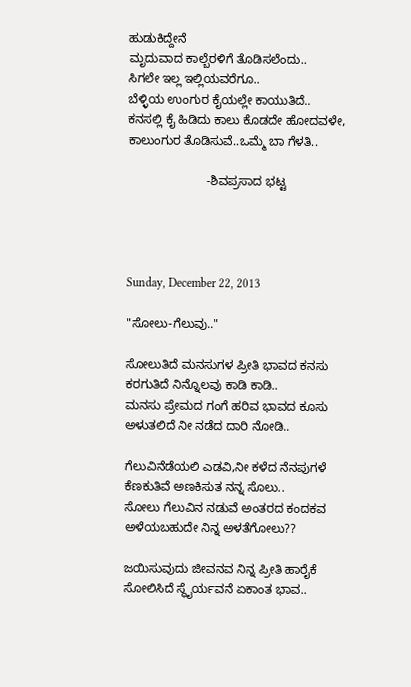ಹುಡುಕಿದ್ದೇನೆ
ಮೃದುವಾದ ಕಾಲ್ಬೆರಳಿಗೆ ತೊಡಿಸಲೆಂದು..
ಸಿಗಲೇ ಇಲ್ಲ ಇಲ್ಲಿಯವರೆಗೂ..
ಬೆಳ್ಳಿಯ ಉಂಗುರ ಕೈಯಲ್ಲೇ ಕಾಯುತಿದೆ..
ಕನಸಲ್ಲಿ ಕೈ ಹಿಡಿದು ಕಾಲು ಕೊಡದೇ ಹೋದವಳೇ,
ಕಾಲುಂಗುರ ತೊಡಿಸುವೆ..ಒಮ್ಮೆ ಬಾ ಗೆಳತಿ..

                       -ಶಿವಪ್ರಸಾದ ಭಟ್ಟ




Sunday, December 22, 2013

"ಸೋಲು-ಗೆಲುವು.."

ಸೋಲುತಿದೆ ಮನಸುಗಳ ಪ್ರೀತಿ ಭಾವದ ಕನಸು
ಕರಗುತಿದೆ ನಿನ್ನೊಲವು ಕಾಡಿ ಕಾಡಿ..
ಮನಸು ಪ್ರೇಮದ ಗಂಗೆ ಹರಿವ ಭಾವದ ಕೂಸು
ಅಳುತಲಿದೆ ನೀ ನಡೆದ ದಾರಿ ನೋಡಿ..

ಗೆಲುವಿನೆಡೆಯಲಿ ಎಡವಿ,ನೀ ಕಳೆದ ನೆನಪುಗಳೆ
ಕೆಣಕುತಿವೆ ಅಣಕಿಸುತ ನನ್ನ ಸೊಲು..
ಸೋಲು ಗೆಲುವಿನ ನಡುವೆ ಅಂತರದ ಕಂದಕವ
ಅಳೆಯಬಹುದೇ ನಿನ್ನ ಅಳತೆಗೋಲು??

ಜಯಿಸುವುದು ಜೀವನವ ನಿನ್ನ ಪ್ರೀತಿ ಹಾರೈಕೆ
ಸೋಲಿಸಿದೆ ಸ್ಥೈರ್ಯವನೆ ಏಕಾಂತ ಭಾವ..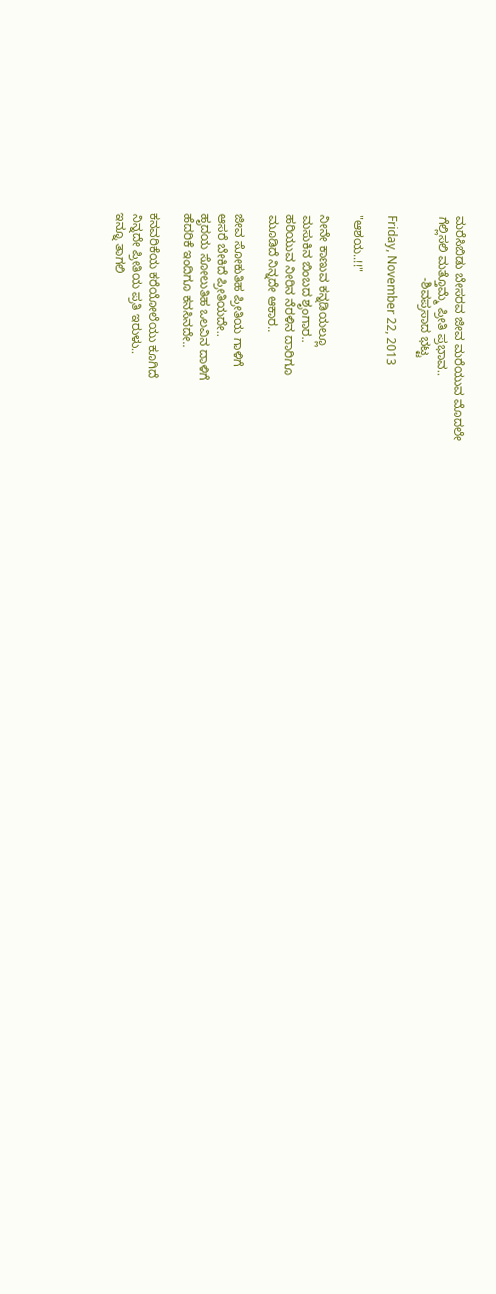ಮರೆಸಿಬಿಡು ಬೇಸರವ ಜೀವ ಮರೆಯುವ ಮೊದಲೇ
ಗೆಲ್ಲಿಸಲಿ ಮತ್ತೊಮ್ಮೆ ಪ್ರೀತಿ ಪ್ರಭಾವ..
                  -ಶಿವಪ್ರಸಾದ ಭಟ್ಟ

Friday, November 22, 2013

"ಆಶಯ..!!"

ನೀನೇ ಕಾಣುವ ಕನ್ನಡಿಯಲ್ಲೂ
ಮಸುಕಿನ ಬಿಂಬದ ಶೃಂಗಾರ..
ಹರಿಯುವ ನೀರಿನ ನೆರಳಿನ ದಾರಿಗೂ
ಮೂಡಿದೆ ನಿನ್ನದೇ ಆಕಾರ..

ಜೀವ ಸೋಕುತಿಹ ಪ್ರೀತಿಯ ಗಾಳಿಗೆ
ಆಸರೆ ಬೇಕಿದೆ ಪ್ರೀತಿಯದೇ..
ಹೃದಯ ಸೋಲುತಿಹ ಒಲವಿನ ದಾಳಿಗೆ
ಹೆದರಿಕೆ ಇಂದಿಗೂ ಕನಸಿನದೇ..

ಕನವರಿಕೆಯ ಕರೆಯೋಲೆಯು ಕೂಗಿದೆ
ನಿನ್ನದೇ ಪ್ರೀತಿಯ ಪ್ರತಿ ಇರುಳು..
ಇನ್ನೂ ತಾಗಲಿ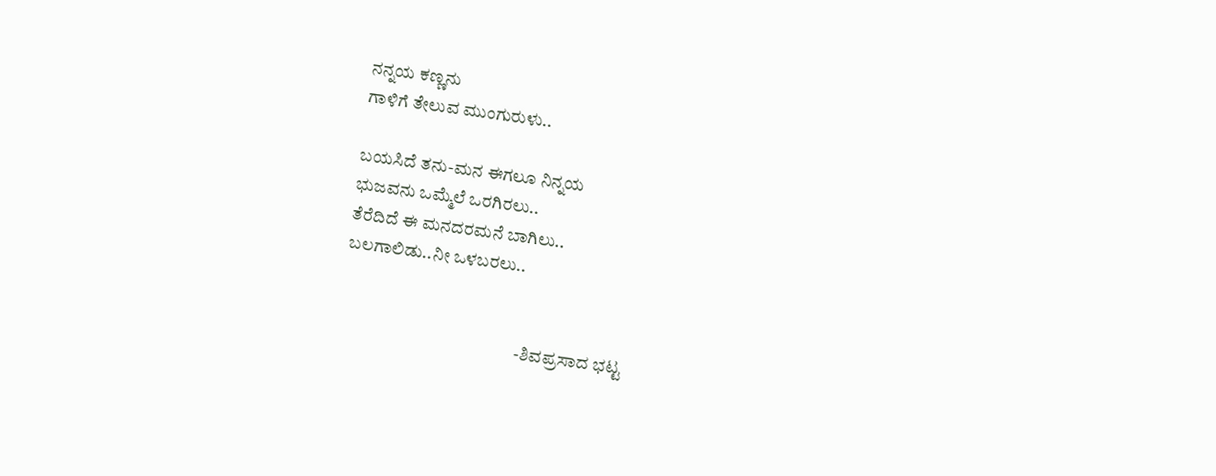ನನ್ನಯ ಕಣ್ಣನು
ಗಾಳಿಗೆ ತೇಲುವ ಮುಂಗುರುಳು..

ಬಯಸಿದೆ ತನು-ಮನ ಈಗಲೂ ನಿನ್ನಯ
ಭುಜವನು ಒಮ್ಮೆಲೆ ಒರಗಿರಲು..
ತೆರೆದಿದೆ ಈ ಮನದರಮನೆ ಬಾಗಿಲು..
ಬಲಗಾಲಿಡು..ನೀ ಒಳಬರಲು..


                                                   -ಶಿವಪ್ರಸಾದ ಭಟ್ಟ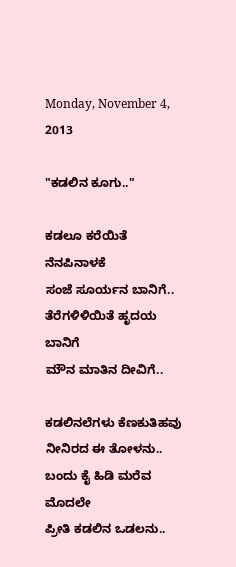Monday, November 4, 2013

"ಕಡಲಿನ ಕೂಗು.."

ಕಡಲೂ ಕರೆಯಿತೆ ನೆನಪಿನಾಳಕೆ
ಸಂಜೆ ಸೂರ್ಯನ ಬಾನಿಗೆ..
ತೆರೆಗಳಿಳಿಯಿತೆ ಹೃದಯ ಬಾನಿಗೆ
ಮೌನ ಮಾತಿನ ದೀವಿಗೆ..

ಕಡಲಿನಲೆಗಳು ಕೆಣಕುತಿಹವು
ನೀನಿರದ ಈ ತೋಳನು..
ಬಂದು ಕೈ ಹಿಡಿ ಮರೆವ ಮೊದಲೇ
ಪ್ರೀತಿ ಕಡಲಿನ ಒಡಲನು..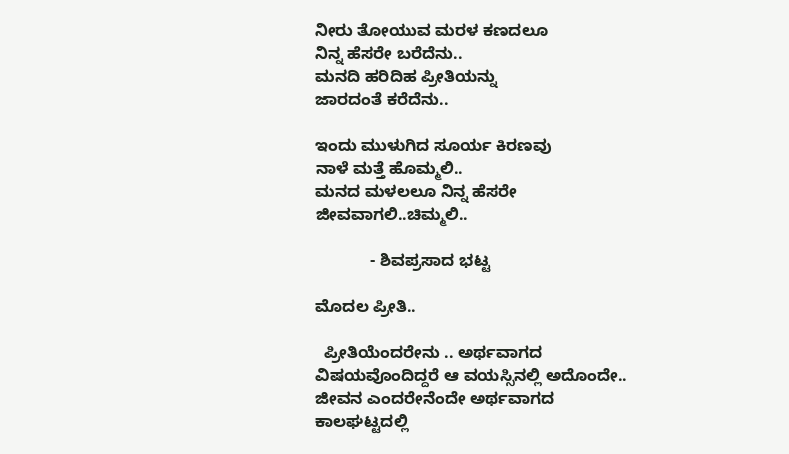ನೀರು ತೋಯುವ ಮರಳ ಕಣದಲೂ
ನಿನ್ನ ಹೆಸರೇ ಬರೆದೆನು..
ಮನದಿ ಹರಿದಿಹ ಪ್ರೀತಿಯನ್ನು
ಜಾರದಂತೆ ಕರೆದೆನು..

ಇಂದು ಮುಳುಗಿದ ಸೂರ್ಯ ಕಿರಣವು
ನಾಳೆ ಮತ್ತೆ ಹೊಮ್ಮಲಿ..
ಮನದ ಮಳಲಲೂ ನಿನ್ನ ಹೆಸರೇ
ಜೀವವಾಗಲಿ..ಚಿಮ್ಮಲಿ..

            - ಶಿವಪ್ರಸಾದ ಭಟ್ಟ

ಮೊದಲ ಪ್ರೀತಿ..

  ಪ್ರೀತಿಯೆಂದರೇನು .. ಅರ್ಥವಾಗದ ವಿಷಯವೊಂದಿದ್ದರೆ ಆ ವಯಸ್ಸಿನಲ್ಲಿ ಅದೊಂದೇ.. ಜೀವನ ಎಂದರೇನೆಂದೇ ಅರ್ಥವಾಗದ ಕಾಲಘಟ್ಟದಲ್ಲಿ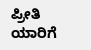ಪ್ರೀತಿ ಯಾರಿಗೆ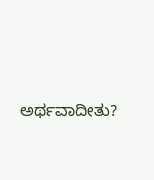ಅರ್ಥವಾದೀತು?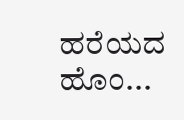ಹರೆಯದ ಹೊಂ...